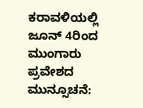ಕರಾವಳಿಯಲ್ಲಿ ಜೂನ್ 4ರಿಂದ ಮುಂಗಾರು ಪ್ರವೇಶದ ಮುನ್ಸೂಚನೆ: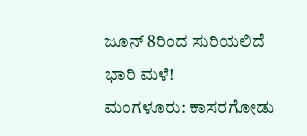ಜೂನ್ 8ರಿಂದ ಸುರಿಯಲಿದೆ ಭಾರಿ ಮಳೆ!
ಮಂಗಳೂರು: ಕಾಸರಗೋಡು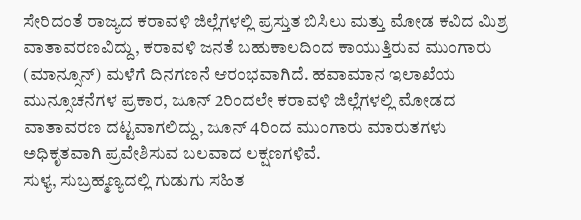ಸೇರಿದಂತೆ ರಾಜ್ಯದ ಕರಾವಳಿ ಜಿಲ್ಲೆಗಳಲ್ಲಿ ಪ್ರಸ್ತುತ ಬಿಸಿಲು ಮತ್ತು ಮೋಡ ಕವಿದ ಮಿಶ್ರ ವಾತಾವರಣವಿದ್ದು, ಕರಾವಳಿ ಜನತೆ ಬಹುಕಾಲದಿಂದ ಕಾಯುತ್ತಿರುವ ಮುಂಗಾರು (ಮಾನ್ಸೂನ್) ಮಳೆಗೆ ದಿನಗಣನೆ ಆರಂಭವಾಗಿದೆ. ಹವಾಮಾನ ಇಲಾಖೆಯ ಮುನ್ಸೂಚನೆಗಳ ಪ್ರಕಾರ, ಜೂನ್ 2ರಿಂದಲೇ ಕರಾವಳಿ ಜಿಲ್ಲೆಗಳಲ್ಲಿ ಮೋಡದ ವಾತಾವರಣ ದಟ್ಟವಾಗಲಿದ್ದು, ಜೂನ್ 4ರಿಂದ ಮುಂಗಾರು ಮಾರುತಗಳು ಅಧಿಕೃತವಾಗಿ ಪ್ರವೇಶಿಸುವ ಬಲವಾದ ಲಕ್ಷಣಗಳಿವೆ.
ಸುಳ್ಯ, ಸುಬ್ರಹ್ಮಣ್ಯದಲ್ಲಿ ಗುಡುಗು ಸಹಿತ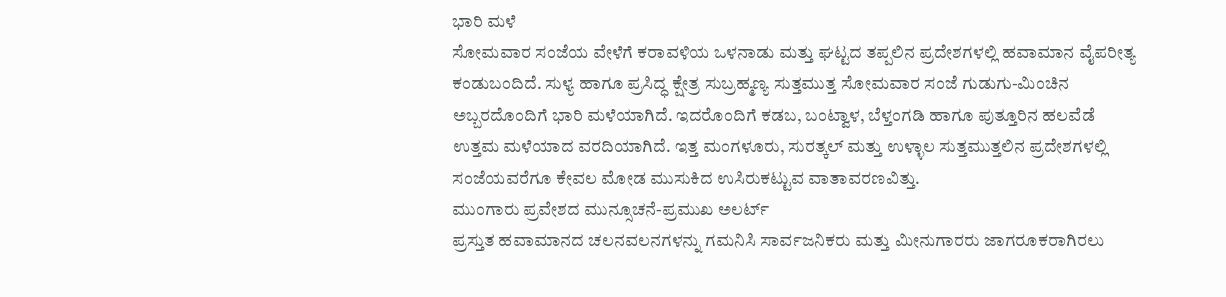ಭಾರಿ ಮಳೆ
ಸೋಮವಾರ ಸಂಜೆಯ ವೇಳೆಗೆ ಕರಾವಳಿಯ ಒಳನಾಡು ಮತ್ತು ಘಟ್ಟದ ತಪ್ಪಲಿನ ಪ್ರದೇಶಗಳಲ್ಲಿ ಹವಾಮಾನ ವೈಪರೀತ್ಯ ಕಂಡುಬಂದಿದೆ. ಸುಳ್ಯ ಹಾಗೂ ಪ್ರಸಿದ್ಧ ಕ್ಷೇತ್ರ ಸುಬ್ರಹ್ಮಣ್ಯ ಸುತ್ತಮುತ್ತ ಸೋಮವಾರ ಸಂಜೆ ಗುಡುಗು-ಮಿಂಚಿನ ಅಬ್ಬರದೊಂದಿಗೆ ಭಾರಿ ಮಳೆಯಾಗಿದೆ. ಇದರೊಂದಿಗೆ ಕಡಬ, ಬಂಟ್ವಾಳ, ಬೆಳ್ತಂಗಡಿ ಹಾಗೂ ಪುತ್ತೂರಿನ ಹಲವೆಡೆ ಉತ್ತಮ ಮಳೆಯಾದ ವರದಿಯಾಗಿದೆ. ಇತ್ತ ಮಂಗಳೂರು, ಸುರತ್ಕಲ್ ಮತ್ತು ಉಳ್ಳಾಲ ಸುತ್ತಮುತ್ತಲಿನ ಪ್ರದೇಶಗಳಲ್ಲಿ ಸಂಜೆಯವರೆಗೂ ಕೇವಲ ಮೋಡ ಮುಸುಕಿದ ಉಸಿರುಕಟ್ಟುವ ವಾತಾವರಣವಿತ್ತು.
ಮುಂಗಾರು ಪ್ರವೇಶದ ಮುನ್ಸೂಚನೆ-ಪ್ರಮುಖ ಅಲರ್ಟ್
ಪ್ರಸ್ತುತ ಹವಾಮಾನದ ಚಲನವಲನಗಳನ್ನು ಗಮನಿಸಿ ಸಾರ್ವಜನಿಕರು ಮತ್ತು ಮೀನುಗಾರರು ಜಾಗರೂಕರಾಗಿರಲು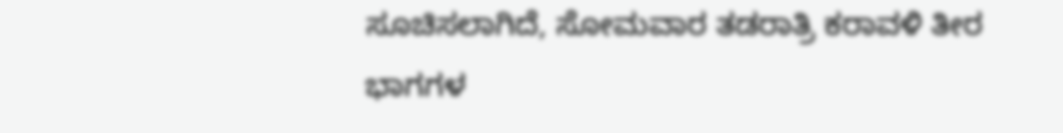ಸೂಚಿಸಲಾಗಿದೆ, ಸೋಮವಾರ ತಡರಾತ್ರಿ ಕರಾವಳಿ ತೀರ ಭಾಗಗಳ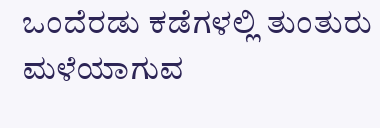ಒಂದೆರಡು ಕಡೆಗಳಲ್ಲಿ ತುಂತುರು ಮಳೆಯಾಗುವ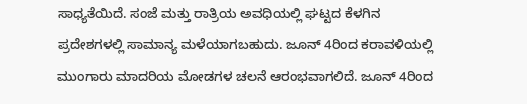ಸಾಧ್ಯತೆಯಿದೆ. ಸಂಜೆ ಮತ್ತು ರಾತ್ರಿಯ ಅವಧಿಯಲ್ಲಿ ಘಟ್ಟದ ಕೆಳಗಿನ ಪ್ರದೇಶಗಳಲ್ಲಿ ಸಾಮಾನ್ಯ ಮಳೆಯಾಗಬಹುದು. ಜೂನ್ 4ರಿಂದ ಕರಾವಳಿಯಲ್ಲಿ ಮುಂಗಾರು ಮಾದರಿಯ ಮೋಡಗಳ ಚಲನೆ ಆರಂಭವಾಗಲಿದೆ. ಜೂನ್ 4ರಿಂದ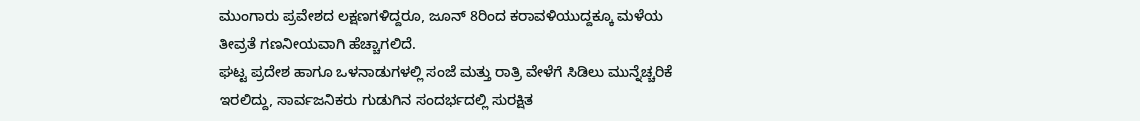ಮುಂಗಾರು ಪ್ರವೇಶದ ಲಕ್ಷಣಗಳಿದ್ದರೂ, ಜೂನ್ 8ರಿಂದ ಕರಾವಳಿಯುದ್ದಕ್ಕೂ ಮಳೆಯ ತೀವ್ರತೆ ಗಣನೀಯವಾಗಿ ಹೆಚ್ಚಾಗಲಿದೆ.
ಘಟ್ಟ ಪ್ರದೇಶ ಹಾಗೂ ಒಳನಾಡುಗಳಲ್ಲಿ ಸಂಜೆ ಮತ್ತು ರಾತ್ರಿ ವೇಳೆಗೆ ಸಿಡಿಲು ಮುನ್ನೆಚ್ಚರಿಕೆ ಇರಲಿದ್ದು, ಸಾರ್ವಜನಿಕರು ಗುಡುಗಿನ ಸಂದರ್ಭದಲ್ಲಿ ಸುರಕ್ಷಿತ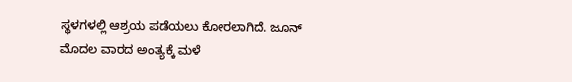ಸ್ಥಳಗಳಲ್ಲಿ ಆಶ್ರಯ ಪಡೆಯಲು ಕೋರಲಾಗಿದೆ. ಜೂನ್ ಮೊದಲ ವಾರದ ಅಂತ್ಯಕ್ಕೆ ಮಳೆ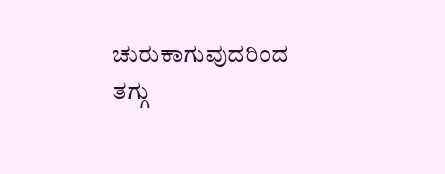ಚುರುಕಾಗುವುದರಿಂದ ತಗ್ಗು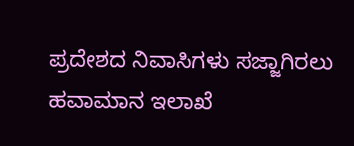ಪ್ರದೇಶದ ನಿವಾಸಿಗಳು ಸಜ್ಜಾಗಿರಲು ಹವಾಮಾನ ಇಲಾಖೆ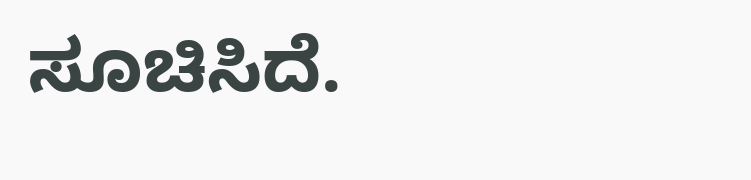ಸೂಚಿಸಿದೆ.